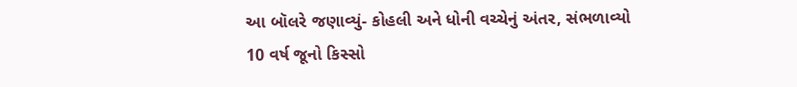આ બૉલરે જણાવ્યું- કોહલી અને ધોની વચ્ચેનું અંતર, સંભળાવ્યો 10 વર્ષ જૂનો કિસ્સો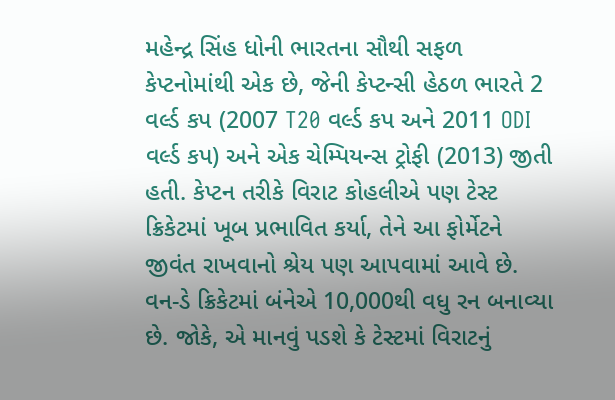મહેન્દ્ર સિંહ ધોની ભારતના સૌથી સફળ કેપ્ટનોમાંથી એક છે, જેની કેપ્ટન્સી હેઠળ ભારતે 2 વર્લ્ડ કપ (2007 T20 વર્લ્ડ કપ અને 2011 ODI વર્લ્ડ કપ) અને એક ચેમ્પિયન્સ ટ્રોફી (2013) જીતી હતી. કેપ્ટન તરીકે વિરાટ કોહલીએ પણ ટેસ્ટ ક્રિકેટમાં ખૂબ પ્રભાવિત કર્યા, તેને આ ફોર્મેટને જીવંત રાખવાનો શ્રેય પણ આપવામાં આવે છે. વન-ડે ક્રિકેટમાં બંનેએ 10,000થી વધુ રન બનાવ્યા છે. જોકે, એ માનવું પડશે કે ટેસ્ટમાં વિરાટનું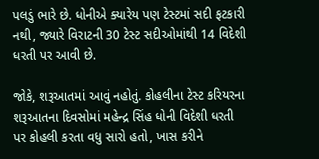પલડું ભારે છે. ધોનીએ ક્યારેય પણ ટેસ્ટમાં સદી ફટકારી નથી, જ્યારે વિરાટની 30 ટેસ્ટ સદીઓમાંથી 14 વિદેશી ધરતી પર આવી છે.

જોકે, શરૂઆતમાં આવું નહોતું. કોહલીના ટેસ્ટ કરિયરના શરૂઆતના દિવસોમાં મહેન્દ્ર સિંહ ધોની વિદેશી ધરતી પર કોહલી કરતા વધુ સારો હતો, ખાસ કરીને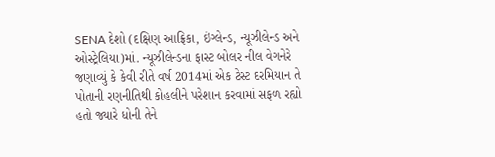SENA દેશો (દક્ષિણ આફ્રિકા, ઇંગ્લેન્ડ, ન્યૂઝીલેન્ડ અને ઓસ્ટ્રેલિયા)માં. ન્યૂઝીલેન્ડના ફાસ્ટ બોલર નીલ વેગનેરે જણાવ્યું કે કેવી રીતે વર્ષ 2014માં એક ટેસ્ટ દરમિયાન તે પોતાની રણનીતિથી કોહલીને પરેશાન કરવામાં સફળ રહ્યો હતો જ્યારે ધોની તેને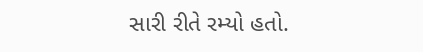સારી રીતે રમ્યો હતો.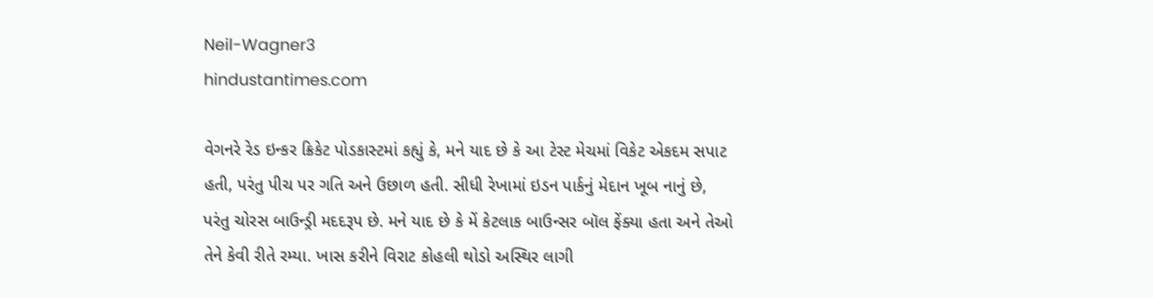Neil-Wagner3
hindustantimes.com

વેગનરે રેડ ઇન્કર ક્રિકેટ પોડકાસ્ટમાં કહ્યું કે, મને યાદ છે કે આ ટેસ્ટ મેચમાં વિકેટ એકદમ સપાટ હતી, પરંતુ પીચ પર ગતિ અને ઉછાળ હતી. સીધી રેખામાં ઇડન પાર્કનું મેદાન ખૂબ નાનું છે, પરંતુ ચોરસ બાઉન્ડ્રી મદદરૂપ છે. મને યાદ છે કે મેં કેટલાક બાઉન્સર બૉલ ફેંક્યા હતા અને તેઓ તેને કેવી રીતે રમ્યા. ખાસ કરીને વિરાટ કોહલી થોડો અસ્થિર લાગી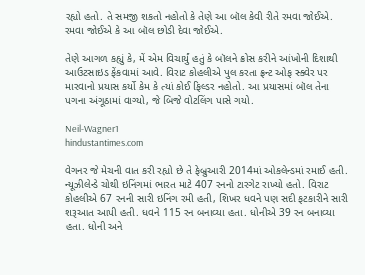રહ્યો હતો. તે સમજી શકતો નહોતો કે તેણે આ બૉલ કેવી રીતે રમવા જોઈએ. રમવા જોઈએ કે આ બૉલ છોડી દેવા જોઈએ.

તેણે આગળ કહ્યું કે, મેં એમ વિચાર્યું હતું કે બૉલને ક્રોસ કરીને આંખોની દિશાથી આઉટસાઇડ ફેંકવામાં આવે. વિરાટ કોહલીએ પુલ કરતા ફ્રન્ટ ઓફ સ્ક્વેર પર મારવાનો પ્રયાસ કર્યો કેમ કે ત્યાં કોઈ ફિલ્ડર નહોતો. આ પ્રયાસમાં બૉલ તેના પગના અંગૂઠામાં વાગ્યો, જે બિજે વોટલિંગ પાસે ગયો.

Neil-Wagner1
hindustantimes.com

વેગનર જે મેચની વાત કરી રહ્યો છે તે ફેબ્રુઆરી 2014માં ઓકલેન્ડમાં રમાઈ હતી. ન્યૂઝીલેન્ડે ચોથી ઇનિંગમાં ભારત માટે 407 રનનો ટારગેટ રાખ્યો હતો. વિરાટ કોહલીએ 67 રનની સારી ઇનિંગ રમી હતી, શિખર ધવને પણ સદી ફટકારીને સારી શરૂઆત આપી હતી. ધવને 115 રન બનાવ્યા હતા. ધોનીએ 39 રન બનાવ્યા હતા. ધોની અને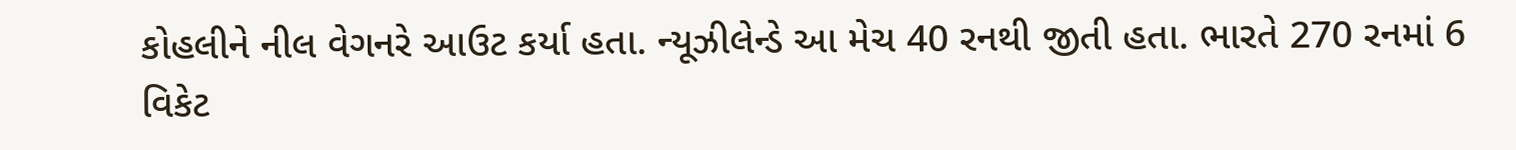કોહલીને નીલ વેગનરે આઉટ કર્યા હતા. ન્યૂઝીલેન્ડે આ મેચ 40 રનથી જીતી હતા. ભારતે 270 રનમાં 6 વિકેટ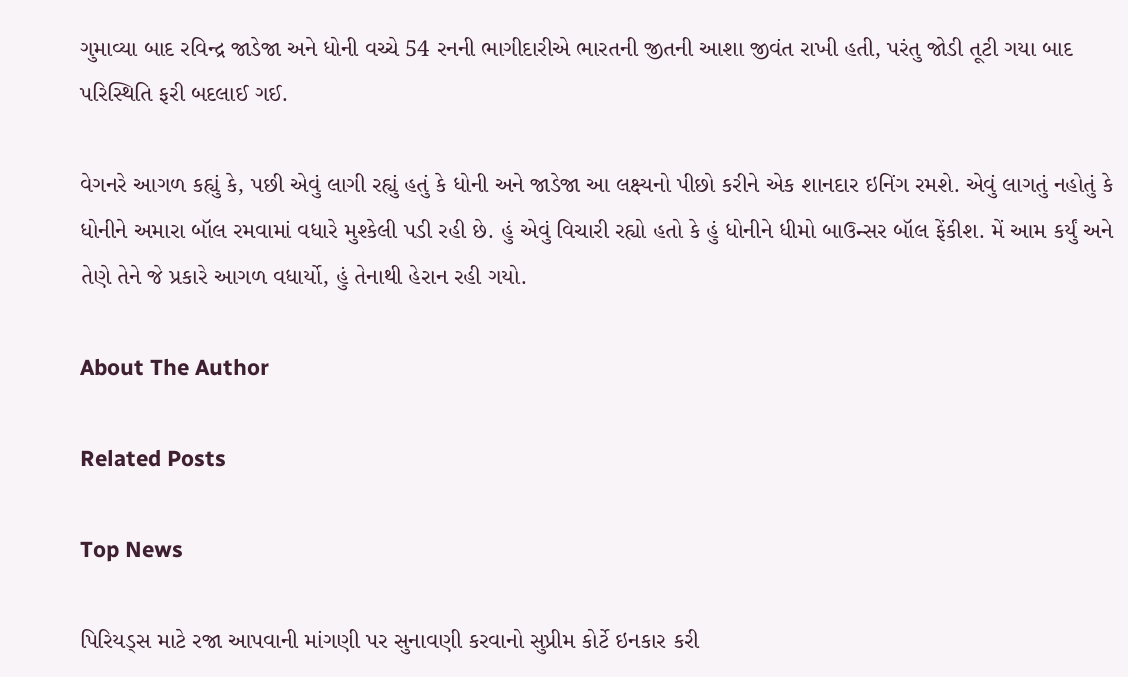ગુમાવ્યા બાદ રવિન્દ્ર જાડેજા અને ધોની વચ્ચે 54 રનની ભાગીદારીએ ભારતની જીતની આશા જીવંત રાખી હતી, પરંતુ જોડી તૂટી ગયા બાદ પરિસ્થિતિ ફરી બદલાઈ ગઈ.

વેગનરે આગળ કહ્યું કે, પછી એવું લાગી રહ્યું હતું કે ધોની અને જાડેજા આ લક્ષ્યનો પીછો કરીને એક શાનદાર ઇનિંગ રમશે. એવું લાગતું નહોતું કે ધોનીને અમારા બૉલ રમવામાં વધારે મુશ્કેલી પડી રહી છે. હું એવું વિચારી રહ્યો હતો કે હું ધોનીને ધીમો બાઉન્સર બૉલ ફેંકીશ. મેં આમ કર્યું અને તેણે તેને જે પ્રકારે આગળ વધાર્યો, હું તેનાથી હેરાન રહી ગયો.

About The Author

Related Posts

Top News

પિરિયડ્સ માટે રજા આપવાની માંગણી પર સુનાવણી કરવાનો સુપ્રીમ કોર્ટે ઇનકાર કરી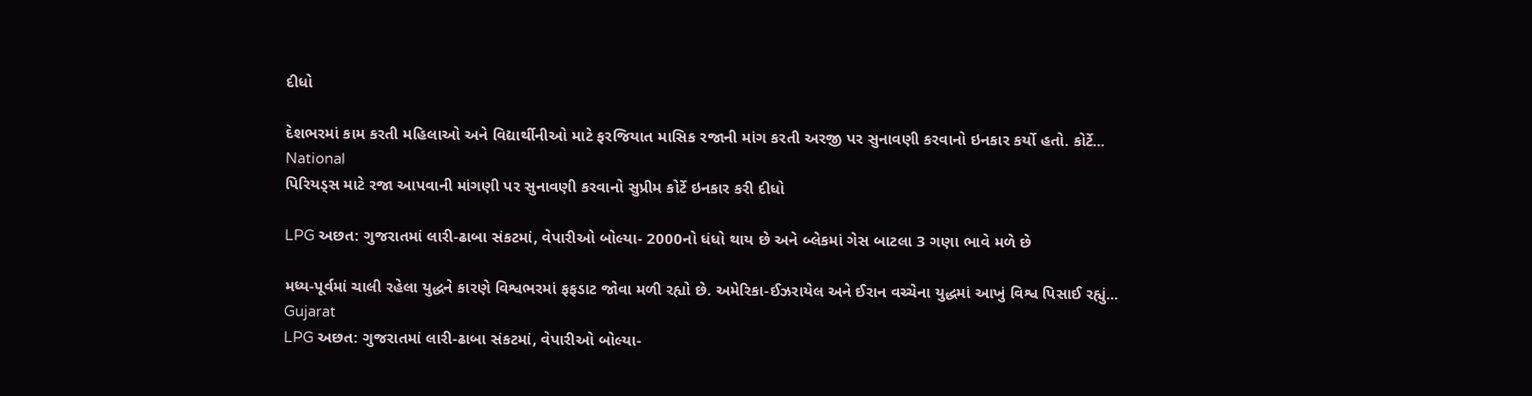દીધો

દેશભરમાં કામ કરતી મહિલાઓ અને વિદ્યાર્થીનીઓ માટે ફરજિયાત માસિક રજાની માંગ કરતી અરજી પર સુનાવણી કરવાનો ઇનકાર કર્યો હતો. કોર્ટે...
National
પિરિયડ્સ માટે રજા આપવાની માંગણી પર સુનાવણી કરવાનો સુપ્રીમ કોર્ટે ઇનકાર કરી દીધો

LPG અછત: ગુજરાતમાં લારી-ઢાબા સંકટમાં, વેપારીઓ બોલ્યા- 2000નો ધંધો થાય છે અને બ્લેકમાં ગેસ બાટલા 3 ગણા ભાવે મળે છે

મધ્ય-પૂર્વમાં ચાલી રહેલા યુદ્ધને કારણે વિશ્વભરમાં ફફડાટ જોવા મળી રહ્યો છે. અમેરિકા-ઈઝરાયેલ અને ઈરાન વચ્ચેના યુદ્ધમાં આખું વિશ્વ પિસાઈ રહ્યું...
Gujarat
LPG અછત: ગુજરાતમાં લારી-ઢાબા સંકટમાં, વેપારીઓ બોલ્યા-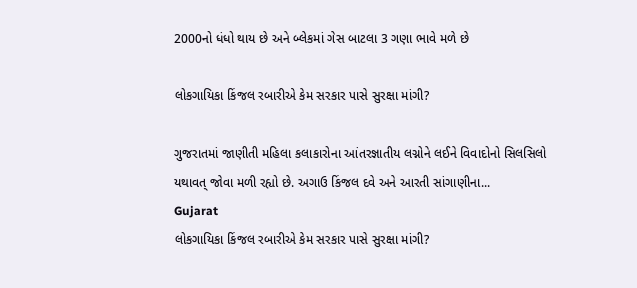2000નો ધંધો થાય છે અને બ્લેકમાં ગેસ બાટલા 3 ગણા ભાવે મળે છે

લોકગાયિકા કિંજલ રબારીએ કેમ સરકાર પાસે સુરક્ષા માંગી?

ગુજરાતમાં જાણીતી મહિલા કલાકારોના આંતરજ્ઞાતીય લગ્નોને લઈને વિવાદોનો સિલસિલો યથાવત્ જોવા મળી રહ્યો છે. અગાઉ કિંજલ દવે અને આરતી સાંગાણીના...
Gujarat
લોકગાયિકા કિંજલ રબારીએ કેમ સરકાર પાસે સુરક્ષા માંગી?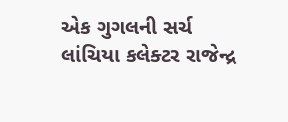એક ગુગલની સર્ચ લાંચિયા કલેક્ટર રાજેન્દ્ર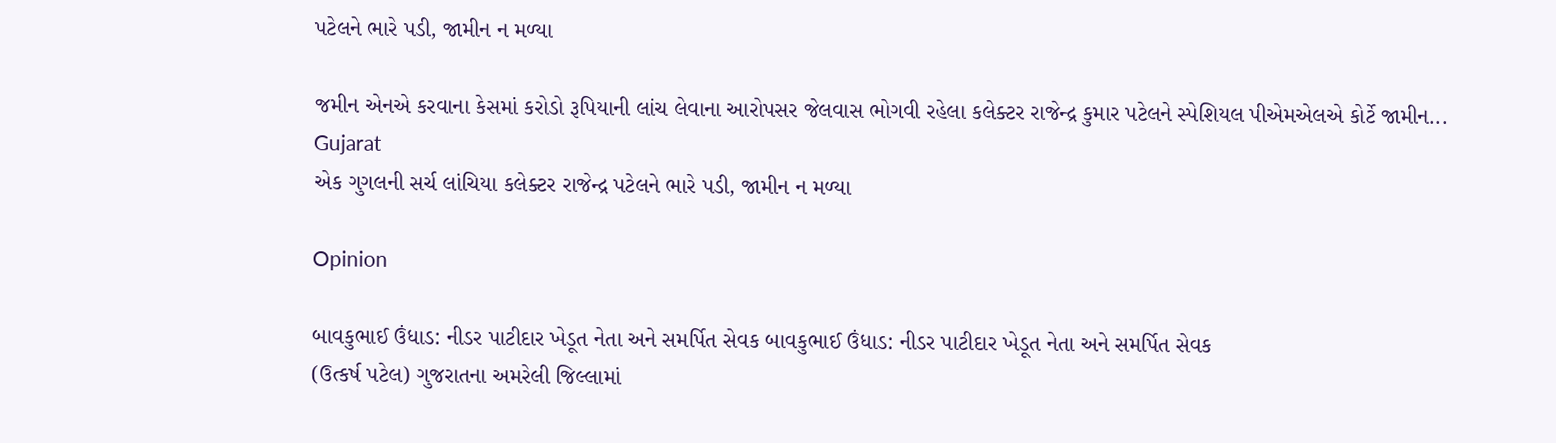પટેલને ભારે પડી, જામીન ન મળ્યા

જમીન એનએ કરવાના કેસમાં કરોડો રૂપિયાની લાંચ લેવાના આરોપસર જેલવાસ ભોગવી રહેલા કલેક્ટર રાજેન્દ્ર કુમાર પટેલને સ્પેશિયલ પીએમએલએ કોર્ટે જામીન...
Gujarat
એક ગુગલની સર્ચ લાંચિયા કલેક્ટર રાજેન્દ્ર પટેલને ભારે પડી, જામીન ન મળ્યા

Opinion

બાવકુભાઈ ઉંધાડ: નીડર પાટીદાર ખેડૂત નેતા અને સમર્પિત સેવક બાવકુભાઈ ઉંધાડ: નીડર પાટીદાર ખેડૂત નેતા અને સમર્પિત સેવક
(ઉત્કર્ષ પટેલ) ગુજરાતના અમરેલી જિલ્લામાં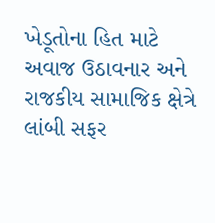ખેડૂતોના હિત માટે અવાજ ઉઠાવનાર અને રાજકીય સામાજિક ક્ષેત્રે લાંબી સફર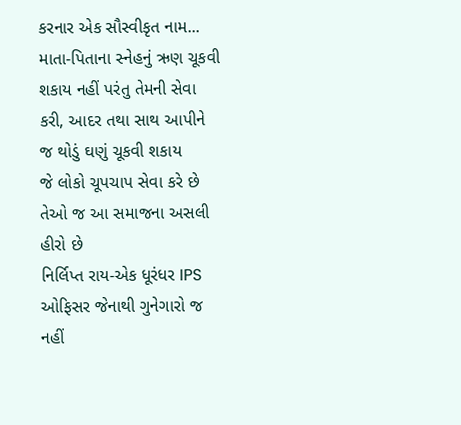કરનાર એક સૌસ્વીકૃત નામ...
માતા-પિતાના સ્નેહનું ઋણ ચૂકવી શકાય નહીં પરંતુ તેમની સેવા કરી, આદર તથા સાથ આપીને જ થોડું ઘણું ચૂકવી શકાય
જે લોકો ચૂપચાપ સેવા કરે છે તેઓ જ આ સમાજના અસલી હીરો છે
નિર્લિપ્ત રાય-એક ધૂરંધર IPS ઓફિસર જેનાથી ગુનેગારો જ નહીં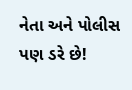નેતા અને પોલીસ પણ ડરે છે!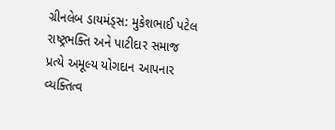ગ્રીનલેબ ડાયમંડ્સ: મુકેશભાઈ પટેલ રાષ્ટ્રભક્તિ અને પાટીદાર સમાજ પ્રત્યે અમૂલ્ય યોગદાન આપનાર વ્યક્તિત્વ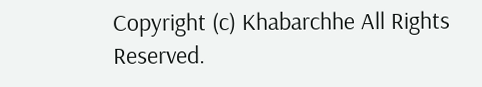Copyright (c) Khabarchhe All Rights Reserved.